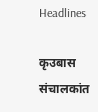Headlines

कृउबास संचालकांत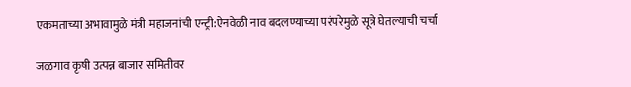एकमताच्या अभावामुळे मंत्री महाजनांची एन्ट्री:ऐनवेळी नाव बदलण्याच्या परंपरेमुळे सूत्रे घेतल्याची चर्चा

जळगाव कृषी उत्पन्न बाजार समितीवर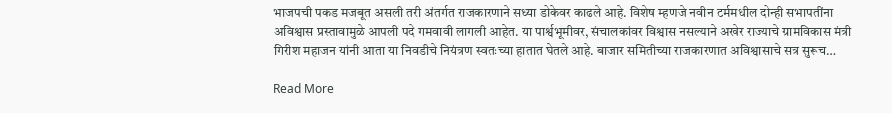भाजपची पकड मजबूत असली तरी अंतर्गत राजकारणाने सध्या डोकेवर काढले आहे. विशेष म्हणजे नवीन टर्ममधील दोन्ही सभापतींना अविश्वास प्रस्तावामुळे आपली पदे गमवावी लागली आहेत. या पार्श्वभूमीवर, संचालकांवर विश्वास नसल्याने अखेर राज्याचे ग्रामविकास मंत्री गिरीश महाजन यांनी आता या निवडीचे नियंत्रण स्वतःच्या हातात घेतले आहे. बाजार समितीच्या राजकारणात अविश्वासाचे सत्र सुरूच…

Read More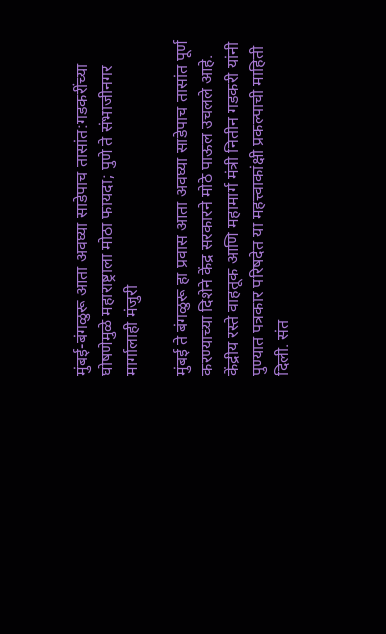मुंबई-बंगळुरू आता अवघ्या साडेपाच तासांत:गडकरींच्या घोषणेमुळे महाराष्ट्राला मोठा फायदा; पुणे ते संभाजीनगर मार्गालाही मंजुरी

मुंबई ते बंगळुरू हा प्रवास आता अवघ्या साडेपाच तासांत पूर्ण करण्याच्या दिशेने केंद्र सरकारने मोठे पाऊल उचलले आहे. केंद्रीय रस्ते वाहतूक आणि महामार्ग मंत्री नितीन गडकरी यांनी पुण्यात पत्रकार परिषदेत या महत्त्वाकांक्षी प्रकल्पाची माहिती दिली. संत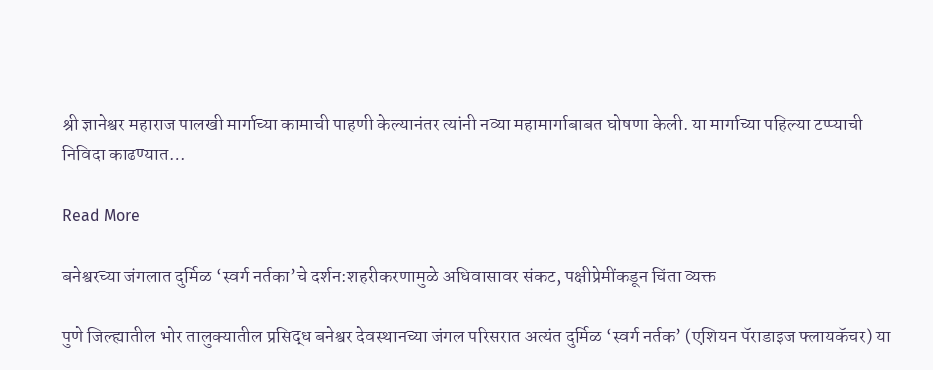श्री ज्ञानेश्वर महाराज पालखी मार्गाच्या कामाची पाहणी केल्यानंतर त्यांनी नव्या महामार्गाबाबत घोषणा केली. या मार्गाच्या पहिल्या टप्प्याची निविदा काढण्यात…

Read More

बनेश्वरच्या जंगलात दुर्मिळ ‘स्वर्ग नर्तका’चे दर्शन:शहरीकरणामुळे अधिवासावर संकट, पक्षीप्रेमींकडून चिंता व्यक्त

पुणे जिल्ह्यातील भोर तालुक्यातील प्रसिद्ध बनेश्वर देवस्थानच्या जंगल परिसरात अत्यंत दुर्मिळ ‘स्वर्ग नर्तक’ (एशियन पॅराडाइज फ्लायकॅचर) या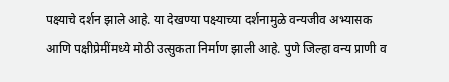पक्ष्याचे दर्शन झाले आहे. या देखण्या पक्ष्याच्या दर्शनामुळे वन्यजीव अभ्यासक आणि पक्षीप्रेमींमध्ये मोठी उत्सुकता निर्माण झाली आहे. पुणे जिल्हा वन्य प्राणी व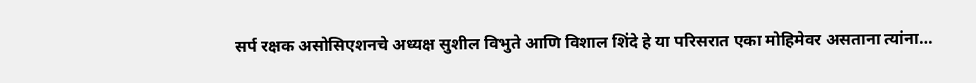सर्प रक्षक असोसिएशनचे अध्यक्ष सुशील विभुते आणि विशाल शिंदे हे या परिसरात एका मोहिमेवर असताना त्यांना…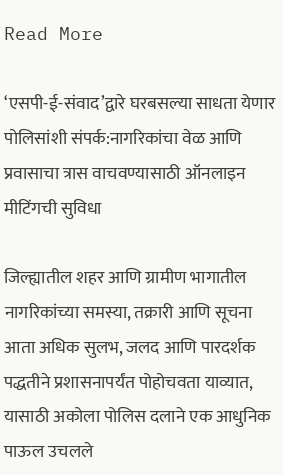Read More

‘एसपी-ई-संवाद’द्वारे घरबसल्या साधता येणार पोलिसांशी संपर्क:नागरिकांचा वेळ आणि प्रवासाचा त्रास वाचवण्यासाठी ऑनलाइन मीटिंगची सुविधा

जिल्ह्यातील शहर आणि ग्रामीण भागातील नागरिकांच्या समस्या, तक्रारी आणि सूचना आता अधिक सुलभ, जलद आणि पारदर्शक पद्धतीने प्रशासनापर्यंत पोहोचवता याव्यात, यासाठी अकोला पोलिस दलाने एक आधुनिक पाऊल उचलले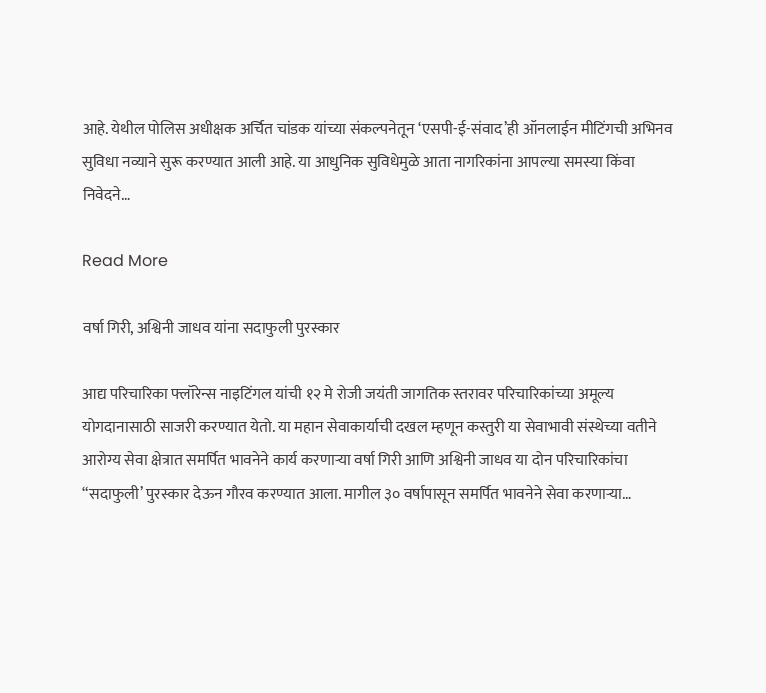आहे. येथील पोलिस अधीक्षक अर्चित चांडक यांच्या संकल्पनेतून ‘एसपी-ई-संवाद’ही ऑनलाईन मीटिंगची अभिनव सुविधा नव्याने सुरू करण्यात आली आहे. या आधुनिक सुविधेमुळे आता नागरिकांना आपल्या समस्या किंवा निवेदने…

Read More

वर्षा गिरी, अश्विनी जाधव यांना सदाफुली पुरस्कार

आद्य परिचारिका फ्लॉरेन्स नाइटिंगल यांची १२ मे रोजी जयंती जागतिक स्तरावर परिचारिकांच्या अमूल्य योगदानासाठी साजरी करण्यात येतो. या महान सेवाकार्याची दखल म्हणून कस्तुरी या सेवाभावी संस्थेच्या वतीने आरोग्य सेवा क्षेत्रात समर्पित भावनेने कार्य करणाऱ्या वर्षा गिरी आणि अश्विनी जाधव या दोन परिचारिकांचा “सदाफुली’ पुरस्कार देऊन गौरव करण्यात आला. मागील ३० वर्षापासून समर्पित भावनेने सेवा करणाऱ्या…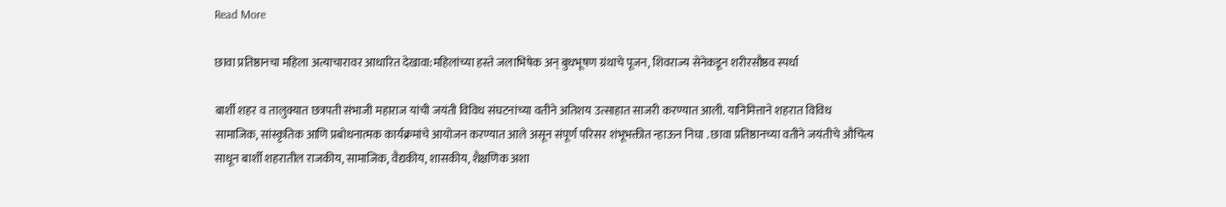Read More

छावा प्रतिष्ठानचा महिला अत्याचारावर आधारित देखावा:महिलांच्या हस्ते जलाभिषेक अन् बुधभूषण ग्रंथाचे पूजन, शिवराज्य सेनेकडून शरीरसौष्ठव स्पर्धा

बार्शी शहर व तालुक्यात छत्रपती संभाजी महाराज यांची जयंती विविध संघटनांच्या वतीने अतिशय उत्साहात साजरी करण्यात आली. यानिमित्ताने शहरात विविध सामाजिक, सांस्कृतिक आणि प्रबोधनात्मक कार्यक्रमांचे आयोजन करण्यात आले असून संपूर्ण परिसर शंभूभक्तीत न्हाऊन निघा . छावा प्रतिष्ठानच्या वतीने जयंतीचे औचित्य साधून बार्शी शहरातील राजकीय, सामाजिक, वैद्यकीय, शासकीय, शैक्षणिक अशा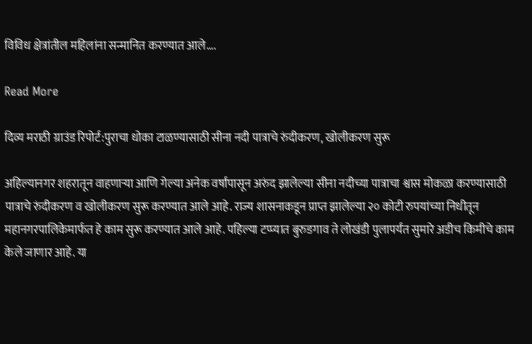विविध क्षेत्रांतील महिलांना सन्मानित करण्यात आले….

Read More

दिव्य मराठी ग्राउंड रिपोर्ट:पुराचा धोका टाळण्यासाठी सीना नदी पात्राचे रुंदीकरण, खोलीकरण सुरू

अहिल्यानगर शहरातून वाहणाऱ्या आणि गेल्या अनेक वर्षांपासून अरुंद झालेल्या सीना नदीच्या पात्राचा श्वास मोकळा करण्यासाठी पात्राचे रुंदीकरण व खोलीकरण सुरू करण्यात आले आहे. राज्य शासनाकडून प्राप्त झालेल्या २० कोटी रुपयांच्या निधीतून महानगरपालिकेमार्फत हे काम सुरू करण्यात आले आहे. पहिल्या टप्प्यात बुरुडगाव ते लोखंडी पुलापर्यंत सुमारे अडीच किमीचे काम केले जाणार आहे. या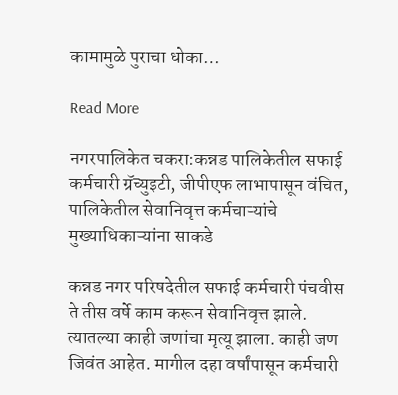कामामुळे पुराचा धोका…

Read More

नगरपालिकेत चकरा:कन्नड पालिकेतील सफाई कर्मचारी ग्रॅच्युइटी, जीपीएफ लाभापासून वंचित, पालिकेतील सेवानिवृत्त कर्मचाऱ्यांचे मुख्याधिकाऱ्यांना साकडे

कन्नड नगर परिषदेतील सफाई कर्मचारी पंचवीस ते तीस वर्षे काम करून सेवानिवृत्त झाले. त्यातल्या काही जणांचा मृत्यू झाला. काही जण जिवंत आहेत. मागील दहा वर्षांपासून कर्मचारी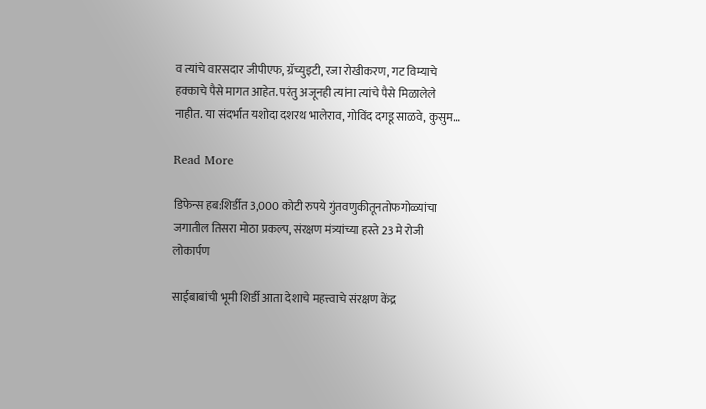व त्यांचे वारसदार जीपीएफ, ग्रॅच्युइटी, रजा रोखीकरण, गट विम्याचे हक्काचे पैसे मागत आहेत. परंतु अजूनही त्यांना त्यांचे पैसे मिळालेले नाहीत. या संदर्भात यशोदा दशरथ भालेराव, गोविंद दगडू साळवे, कुसुम…

Read More

डिफेन्स हब:शिर्डीत 3,000 कोटी रुपये गुंतवणुकीतूनतोफगोळ्यांचा जगातील तिसरा मोठा प्रकल्प, संरक्षण मंत्र्यांच्या हस्ते 23 मे रोजी लोकार्पण

साईबाबांची भूमी शिर्डी आता देशाचे महत्त्वाचे संरक्षण केंद्र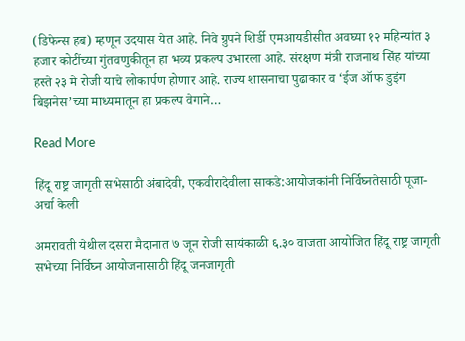(डिफेन्स हब) म्हणून उदयास येत आहे. निवे ग्रुपने शिर्डी एमआयडीसीत अवघ्या १२ महिन्यांत ३ हजार कोटींच्या गुंतवणुकीतून हा भव्य प्रकल्प उभारला आहे. संरक्षण मंत्री राजनाथ सिंह यांच्या हस्ते २३ मे रोजी याचे लोकार्पण होणार आहे. राज्य शासनाचा पुढाकार व ‘ईज ऑफ डुइंग बिझनेस’च्या माध्यमातून हा प्रकल्प वेगाने…

Read More

हिंदू राष्ट्र जागृती सभेसाठी अंबादेवी, एकवीरादेवीला साकडे:आयोजकांनी निर्विघ्नतेसाठी पूजा-अर्चा केली

अमरावती येथील दसरा मैदानात ७ जून रोजी सायंकाळी ६.३० वाजता आयोजित हिंदू राष्ट्र जागृती सभेच्या निर्विघ्न आयोजनासाठी हिंदू जनजागृती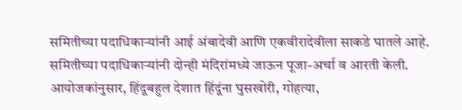समितीच्या पदाधिकाऱ्यांनी आई अंबादेवी आणि एकवीरादेवीला साकडे घातले आहे. समितीच्या पदाधिकाऱ्यांनी दोन्ही मंदिरांमध्ये जाऊन पूजा-अर्चा व आरती केली. आयोजकांनुसार, हिंदूबहुल देशात हिंदूंना घुसखोरी, गोहत्या,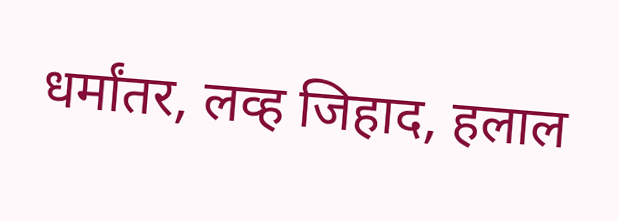धर्मांतर, लव्ह जिहाद, हलाल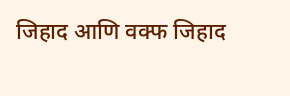जिहाद आणि वक्फ जिहाद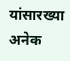यांसारख्या अनेक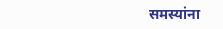समस्यांना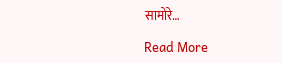सामोरे…

Read More